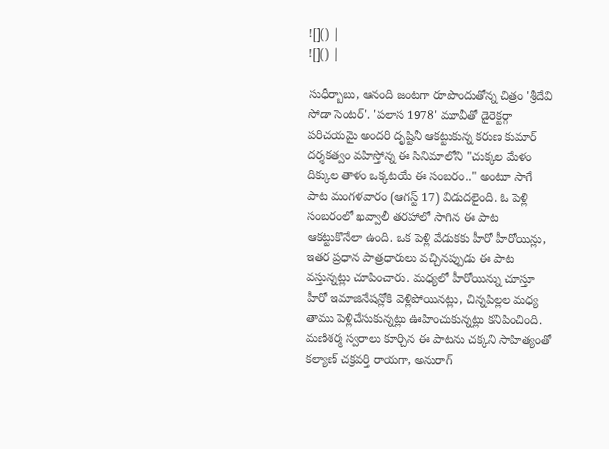![]() |
![]() |

సుధీర్బాబు, ఆనంది జంటగా రూపొందుతోన్న చిత్రం 'శ్రీదేవి సోడా సెంటర్'. 'పలాస 1978' మూవీతో డైరెక్టర్గా పరిచయమై అందరి దృష్టినీ ఆకట్టుకున్న కరుణ కుమార్ దర్శకత్వం వహిస్తోన్న ఈ సినిమాలోని "చుక్కల మేళం దిక్కుల తాళం ఒక్కటయే ఈ సంబరం.." అంటూ సాగే పాట మంగళవారం (ఆగస్ట్ 17) విడుదలైంది. ఓ పెళ్లి సంబరంలో ఖవ్వాలీ తరహాలో సాగిన ఈ పాట ఆకట్టుకొనేలా ఉంది. ఒక పెళ్లి వేడుకకు హీరో హీరోయిన్లు, ఇతర ప్రధాన పాత్రధారులు వచ్చినప్పుడు ఈ పాట వస్తున్నట్లు చూపించారు. మధ్యలో హీరోయిన్ను చూస్తూ హీరో ఇమాజినేషన్లోకి వెళ్లిపోయినట్లు, చిన్నపిల్లల మధ్య తాము పెళ్లిచేసుకున్నట్లు ఊహించుకున్నట్లు కనిపించింది.
మణిశర్మ స్వరాలు కూర్చిన ఈ పాటను చక్కని సాహిత్యంతో కల్యాణ్ చక్రవర్తి రాయగా, అనురాగ్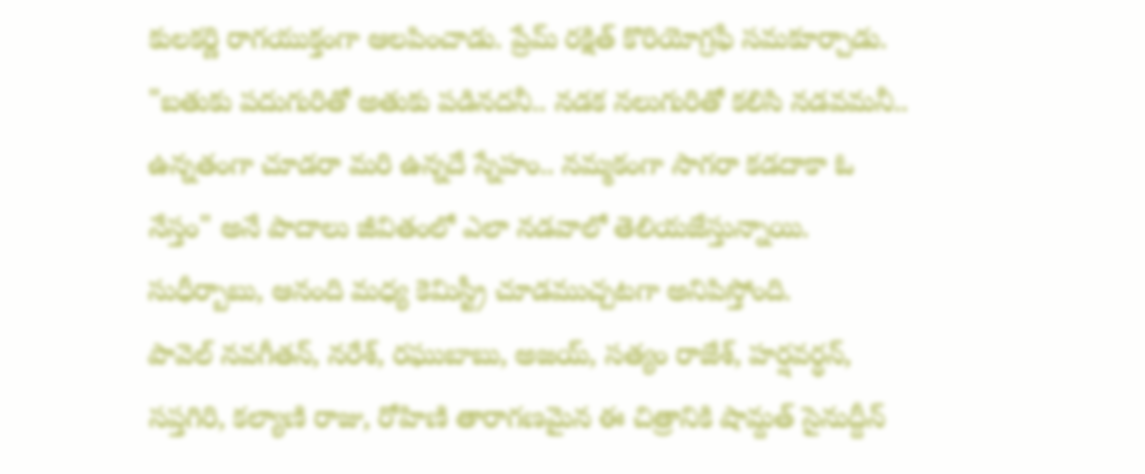కులకర్ణి రాగయుక్తంగా ఆలపించాడు. ప్రేమ్ రక్షిత్ కొరియోగ్రఫీ సమకూర్చాడు. "బతుకు పదుగురితో అతుకు పడినదనీ.. నడక నలుగురితో కలిసి నడవమనీ.. ఉన్నతంగా చూడరా మరి ఉన్నదే స్నేహం.. నమ్మకంగా సాగరా కడదాకా ఓ నేస్తం" అనే పాదాలు జీవితంలో ఎలా నడవాలో తెలియజేస్తున్నాయి. సుధీర్బాబు, ఆనంది మధ్య కెమిస్ట్రీ చూడముచ్చటగా అనిపిస్తోంది.
పావెల్ నవగీతన్, నరేశ్, రఘుబాబు, అజయ్, సత్యం రాజేశ్, హర్షవర్ధన్, సప్తగిరి, కల్యాణి రాజు, రోహిణి తారాగణమైన ఈ చిత్రానికి షామ్దత్ సైనుద్దీన్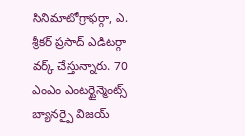సినిమాటోగ్రాఫర్గా, ఎ. శ్రీకర్ ప్రసాద్ ఎడిటర్గా వర్క్ చేస్తున్నారు. 70 ఎంఎం ఎంటర్టైన్మెంట్స్ బ్యానర్పై విజయ్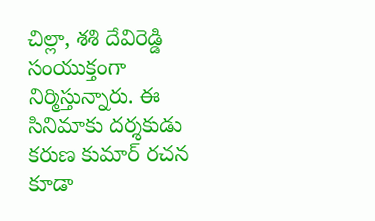చిల్లా, శశి దేవిరెడ్డి సంయుక్తంగా నిర్మిస్తున్నారు. ఈ సినిమాకు దర్శకుడు కరుణ కుమార్ రచన కూడా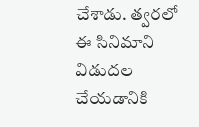చేశాడు. త్వరలో ఈ సినిమాని విడుదల చేయడానికి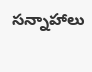సన్నాహాలు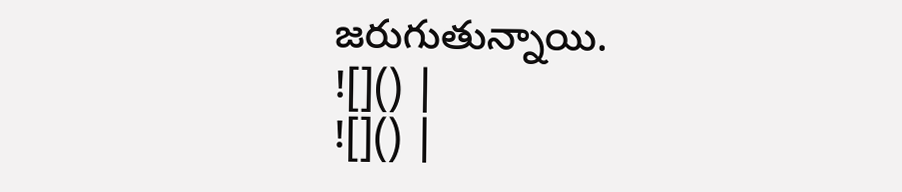జరుగుతున్నాయి.
![]() |
![]() |